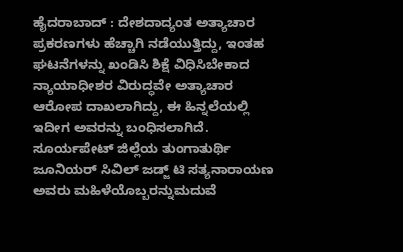ಹೈದರಾಬಾದ್ : ದೇಶದಾದ್ಯಂತ ಅತ್ಯಾಚಾರ ಪ್ರಕರಣಗಳು ಹೆಚ್ಚಾಗಿ ನಡೆಯುತ್ತಿದ್ದು, ಇಂತಹ ಘಟನೆಗಳನ್ನು ಖಂಡಿಸಿ ಶಿಕ್ಷೆ ವಿಧಿಸಿಬೇಕಾದ ನ್ಯಾಯಾಧೀಶರ ವಿರುದ್ಧವೇ ಅತ್ಯಾಚಾರ ಆರೋಪ ದಾಖಲಾಗಿದ್ದು, ಈ ಹಿನ್ನಲೆಯಲ್ಲಿ ಇದೀಗ ಅವರನ್ನು ಬಂಧಿಸಲಾಗಿದೆ. ಸೂರ್ಯಪೇಟ್ ಜಿಲ್ಲೆಯ ತುಂಗಾತುರ್ಥಿ ಜೂನಿಯರ್ ಸಿವಿಲ್ ಜಡ್ಜ್ ಟಿ ಸತ್ಯನಾರಾಯಣ ಅವರು ಮಹಿಳೆಯೊಬ್ಬರನ್ನುಮದುವೆ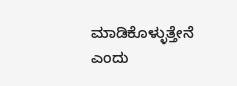ಮಾಡಿಕೊಳ್ಳುತ್ತೇನೆ ಎಂದು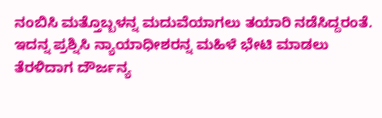ನಂಬಿಸಿ ಮತ್ತೊಬ್ಬಳನ್ನ ಮದುವೆಯಾಗಲು ತಯಾರಿ ನಡೆಸಿದ್ದರಂತೆ. ಇದನ್ನ ಪ್ರಶ್ನಿಸಿ ನ್ಯಾಯಾಧೀಶರನ್ನ ಮಹಿಳೆ ಭೇಟಿ ಮಾಡಲು ತೆರಳಿದಾಗ ದೌರ್ಜನ್ಯ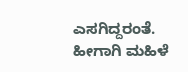ಎಸಗಿದ್ದರಂತೆ. ಹೀಗಾಗಿ ಮಹಿಳೆ